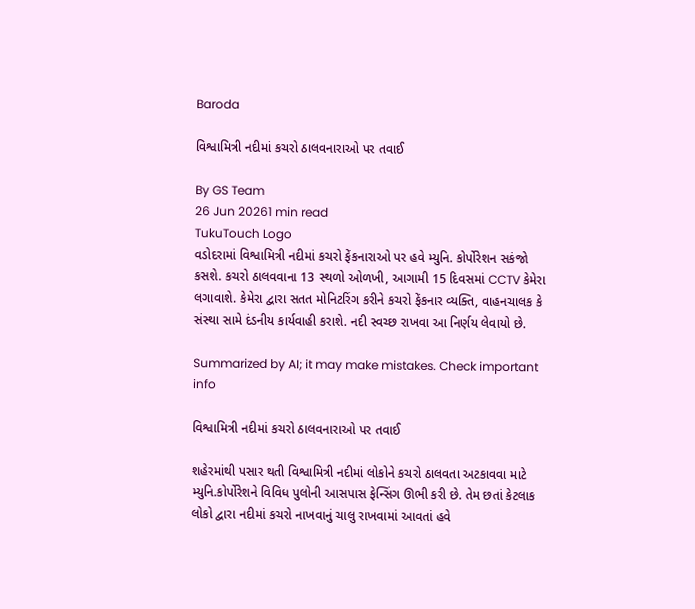Baroda

વિશ્વામિત્રી નદીમાં કચરો ઠાલવનારાઓ પર તવાઈ

By GS Team
26 Jun 20261 min read
TukuTouch Logo
વડોદરામાં વિશ્વામિત્રી નદીમાં કચરો ફેંકનારાઓ પર હવે મ્યુનિ. કોર્પોરેશન સકંજો કસશે. કચરો ઠાલવવાના 13 સ્થળો ઓળખી, આગામી 15 દિવસમાં CCTV કેમેરા લગાવાશે. કેમેરા દ્વારા સતત મોનિટરિંગ કરીને કચરો ફેંકનાર વ્યક્તિ, વાહનચાલક કે સંસ્થા સામે દંડનીય કાર્યવાહી કરાશે. નદી સ્વચ્છ રાખવા આ નિર્ણય લેવાયો છે.

Summarized by AI; it may make mistakes. Check important info

વિશ્વામિત્રી નદીમાં કચરો ઠાલવનારાઓ પર તવાઈ

શહેરમાંથી પસાર થતી વિશ્વામિત્રી નદીમાં લોકોને કચરો ઠાલવતા અટકાવવા માટે મ્યુનિ.કોર્પોરેશને વિવિધ પુલોની આસપાસ ફેન્સિંગ ઊભી કરી છે. તેમ છતાં કેટલાક લોકો દ્વારા નદીમાં કચરો નાખવાનું ચાલુ રાખવામાં આવતાં હવે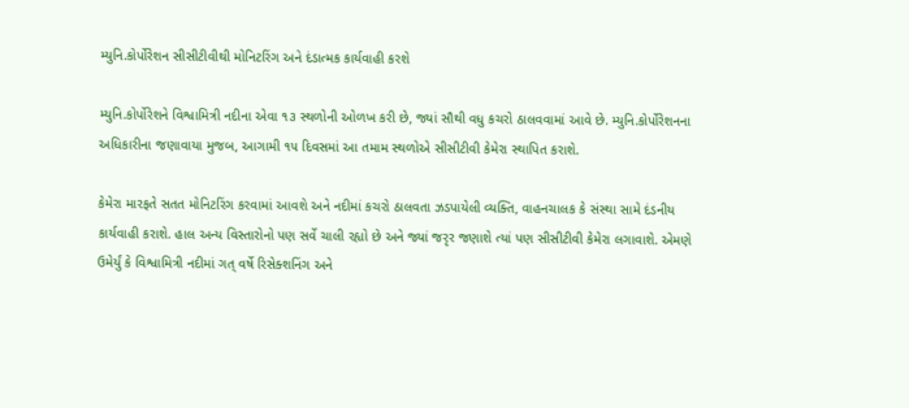મ્યુનિ.કોર્પોરેશન સીસીટીવીથી મોનિટરિંગ અને દંડાત્મક કાર્યવાહી કરશે

મ્યુનિ.કોર્પોરેશને વિશ્વામિત્રી નદીના એવા ૧૩ સ્થળોની ઓળખ કરી છે, જ્યાં સૌથી વધુ કચરો ઠાલવવામાં આવે છે. મ્યુનિ.કોર્પોરેશનના અધિકારીના જણાવાયા મુજબ, આગામી ૧૫ દિવસમાં આ તમામ સ્થળોએ સીસીટીવી કેમેરા સ્થાપિત કરાશે.

કેમેરા મારફતે સતત મોનિટરિંગ કરવામાં આવશે અને નદીમાં કચરો ઠાલવતા ઝડપાયેલી વ્યક્તિ, વાહનચાલક કે સંસ્થા સામે દંડનીય કાર્યવાહી કરાશે. હાલ અન્ય વિસ્તારોનો પણ સર્વે ચાલી રહ્યો છે અને જ્યાં જરૃર જણાશે ત્યાં પણ સીસીટીવી કેમેરા લગાવાશે. એમણે ઉમેર્યું કે વિશ્વામિત્રી નદીમાં ગત્ વર્ષે રિસેક્શનિંગ અને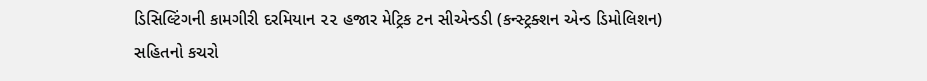ડિસિલ્ટિંગની કામગીરી દરમિયાન ૨૨ હજાર મેટ્રિક ટન સીએન્ડડી (કન્સ્ટ્રક્શન એન્ડ ડિમોલિશન) સહિતનો કચરો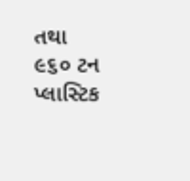તથા ૯૬૦ ટન પ્લાસ્ટિક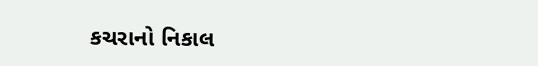કચરાનો નિકાલ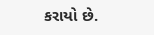કરાયો છે.